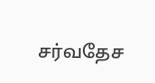சர்வதேச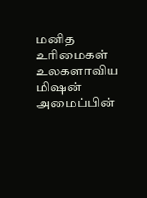மனித உரிமைகள் உலகளாவிய மிஷன் அமைப்பின்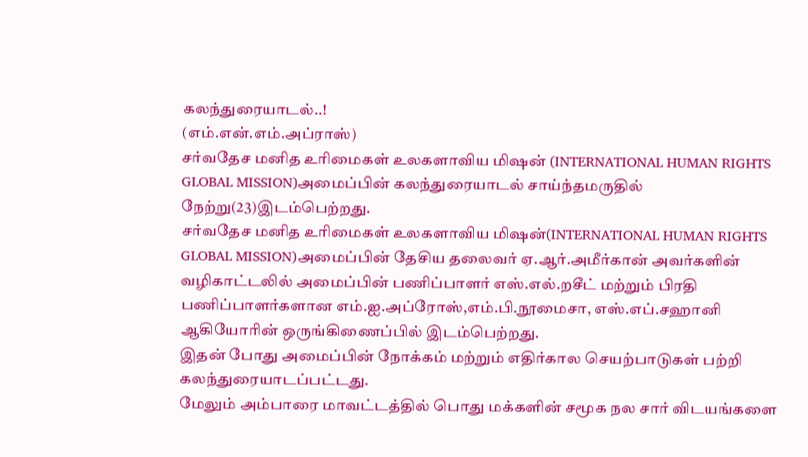கலந்துரையாடல்..!
(எம்.என்.எம்.அப்ராஸ்)
சர்வதேச மனித உரிமைகள் உலகளாவிய மிஷன் (INTERNATIONAL HUMAN RIGHTS GLOBAL MISSION)அமைப்பின் கலந்துரையாடல் சாய்ந்தமருதில் நேற்று(23)இடம்பெற்றது.
சர்வதேச மனித உரிமைகள் உலகளாவிய மிஷன்(INTERNATIONAL HUMAN RIGHTS GLOBAL MISSION)அமைப்பின் தேசிய தலைவர் ஏ.ஆர்.அமீர்கான் அவர்களின் வழிகாட்டலில் அமைப்பின் பணிப்பாளர் எஸ்.எல்.றசீட் மற்றும் பிரதி பணிப்பாளர்களான எம்.ஐ.அப்ரோஸ்,எம்.பி.நூமைசா, எஸ்.எப்.சஹானி ஆகியோரின் ஒருங்கிணைப்பில் இடம்பெற்றது.
இதன் போது அமைப்பின் நோக்கம் மற்றும் எதிர்கால செயற்பாடுகள் பற்றி கலந்துரையாடப்பட்டது.
மேலும் அம்பாரை மாவட்டத்தில் பொது மக்களின் சமூக நல சார் விடயங்களை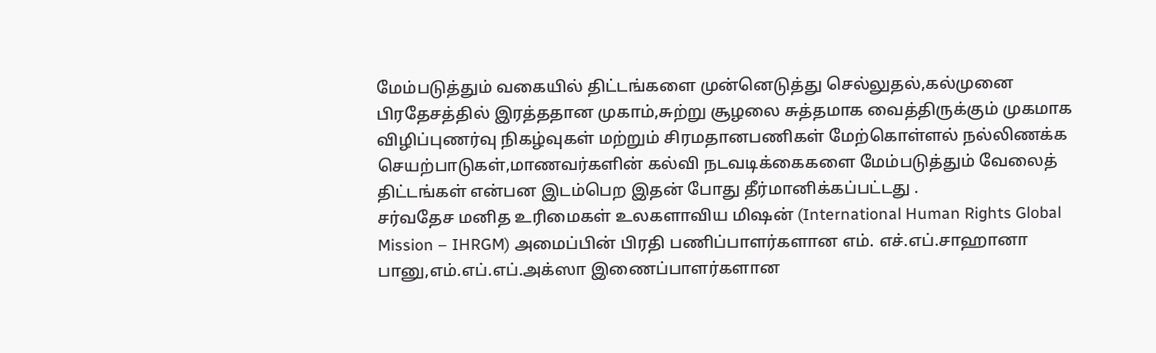மேம்படுத்தும் வகையில் திட்டங்களை முன்னெடுத்து செல்லுதல்,கல்முனை பிரதேசத்தில் இரத்ததான முகாம்,சுற்று சூழலை சுத்தமாக வைத்திருக்கும் முகமாக விழிப்புணர்வு நிகழ்வுகள் மற்றும் சிரமதானபணிகள் மேற்கொள்ளல் நல்லிணக்க செயற்பாடுகள்,மாணவர்களின் கல்வி நடவடிக்கைகளை மேம்படுத்தும் வேலைத் திட்டங்கள் என்பன இடம்பெற இதன் போது தீர்மானிக்கப்பட்டது .
சர்வதேச மனித உரிமைகள் உலகளாவிய மிஷன் (International Human Rights Global Mission – IHRGM) அமைப்பின் பிரதி பணிப்பாளர்களான எம். எச்.எப்.சாஹானா பானு,எம்.எப்.எப்.அக்ஸா இணைப்பாளர்களான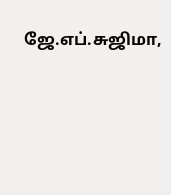ஜே.எப்.சுஜிமா,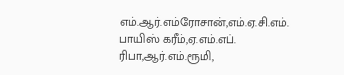எம்.ஆர்.எம்ரோசான்,எம்.ஏ.சி.எம். பாயிஸ் கரீம்,ஏ.எம்.எப். ரிபா,ஆர்.எம்.ரூமி,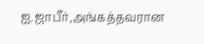ஐ.ஜாபீர்,அங்கத்தவரான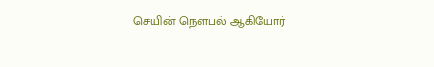செயின் நௌபல் ஆகியோர்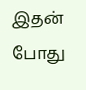இதன் போது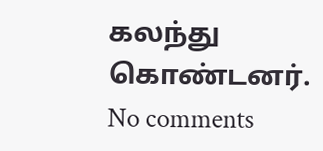கலந்து கொண்டனர்.
No comments